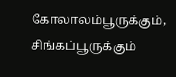கோலாலம்பூருக்கும், சிங்கப்பூருக்கும்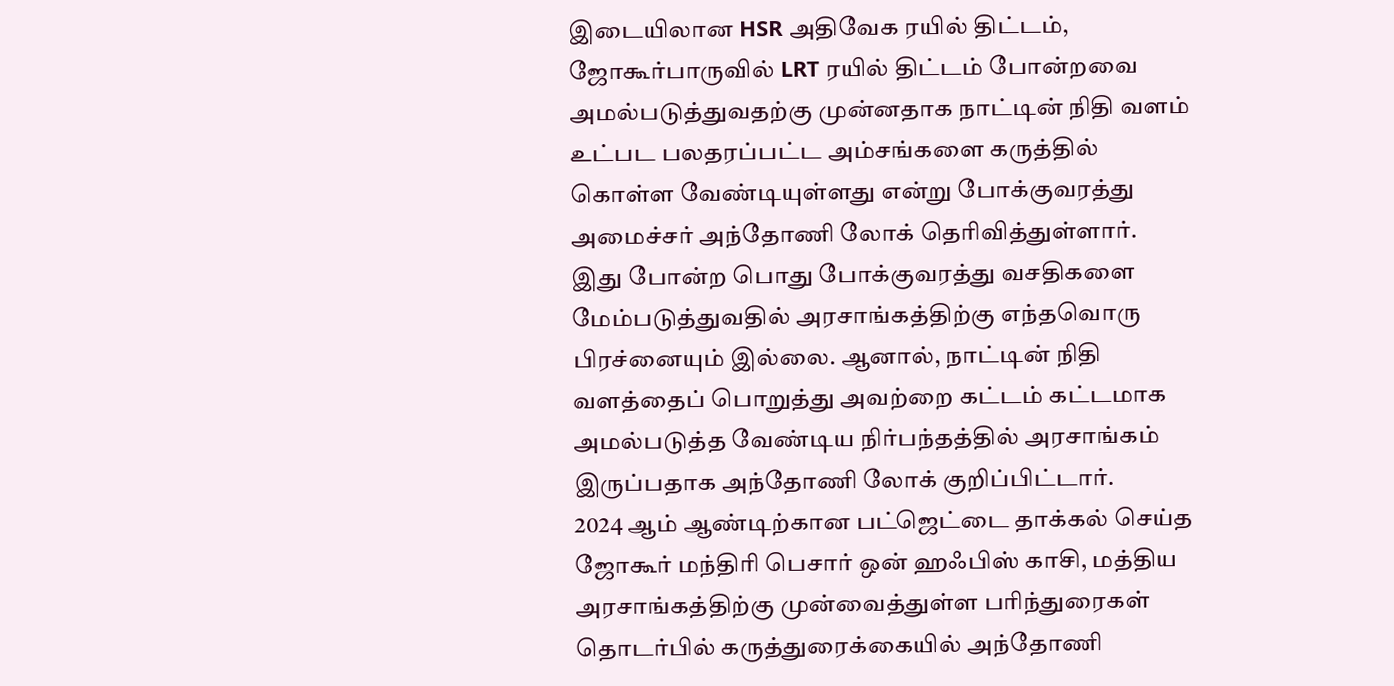இடையிலான HSR அதிவேக ரயில் திட்டம், ஜோகூர்பாருவில் LRT ரயில் திட்டம் போன்றவை அமல்படுத்துவதற்கு முன்னதாக நாட்டின் நிதி வளம் உட்பட பலதரப்பட்ட அம்சங்களை கருத்தில் கொள்ள வேண்டியுள்ளது என்று போக்குவரத்து அமைச்சர் அந்தோணி லோக் தெரிவித்துள்ளார்.
இது போன்ற பொது போக்குவரத்து வசதிகளை மேம்படுத்துவதில் அரசாங்கத்திற்கு எந்தவொரு பிரச்னையும் இல்லை. ஆனால், நாட்டின் நிதி வளத்தைப் பொறுத்து அவற்றை கட்டம் கட்டமாக அமல்படுத்த வேண்டிய நிர்பந்தத்தில் அரசாங்கம் இருப்பதாக அந்தோணி லோக் குறிப்பிட்டார்.
2024 ஆம் ஆண்டிற்கான பட்ஜெட்டை தாக்கல் செய்த ஜோகூர் மந்திரி பெசார் ஒன் ஹஃபிஸ் காசி, மத்திய அரசாங்கத்திற்கு முன்வைத்துள்ள பரிந்துரைகள் தொடர்பில் கருத்துரைக்கையில் அந்தோணி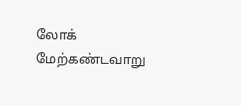லோக் மேற்கண்டவாறு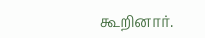கூறினார்.